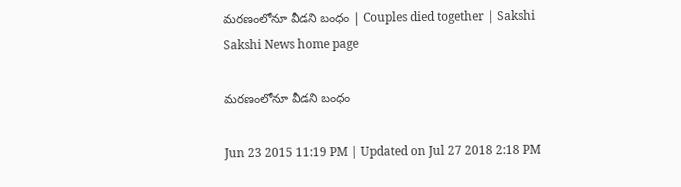మరణంలోనూ వీడని బంధం | Couples died together | Sakshi
Sakshi News home page

మరణంలోనూ వీడని బంధం

Jun 23 2015 11:19 PM | Updated on Jul 27 2018 2:18 PM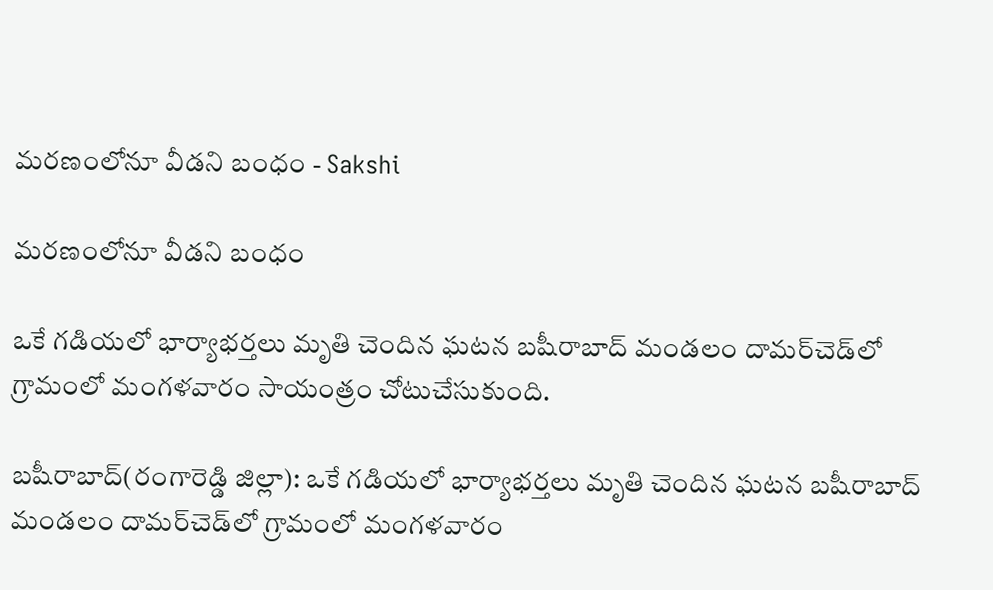మరణంలోనూ వీడని బంధం - Sakshi

మరణంలోనూ వీడని బంధం

ఒకే గడియలో భార్యాభర్తలు మృతి చెందిన ఘటన బషీరాబాద్ మండలం దామర్‌చెడ్‌లో గ్రామంలో మంగళవారం సాయంత్రం చోటుచేసుకుంది.

బషీరాబాద్(రంగారెడ్డి జిల్లా): ఒకే గడియలో భార్యాభర్తలు మృతి చెందిన ఘటన బషీరాబాద్ మండలం దామర్‌చెడ్‌లో గ్రామంలో మంగళవారం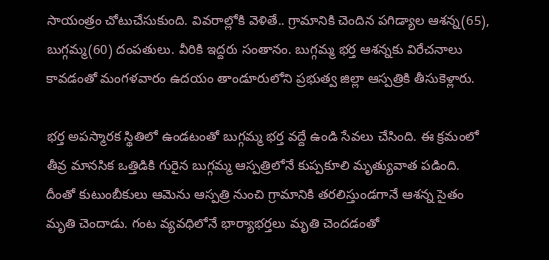సాయంత్రం చోటుచేసుకుంది. వివరాల్లోకి వెళితే.. గ్రామానికి చెందిన పగిడ్యాల ఆశన్న(65), బుగ్గమ్మ(60) దంపతులు. వీరికి ఇద్దరు సంతానం. బుగ్గమ్మ భర్త ఆశన్నకు విరేచనాలు కావడంతో మంగళవారం ఉదయం తాండూరులోని ప్రభుత్వ జిల్లా ఆస్పత్రికి తీసుకెళ్లారు.

భర్త అపస్మారక స్థితిలో ఉండటంతో బుగ్గమ్మ భర్త వద్దే ఉండి సేవలు చేసింది. ఈ క్రమంలో తీవ్ర మానసిక ఒత్తిడికి గురైన బుగ్గమ్మ ఆస్పత్రిలోనే కుప్పకూలి మృత్యువాత పడింది. దీంతో కుటుంబీకులు ఆమెను ఆస్పత్రి నుంచి గ్రామానికి తరలిస్తుండగానే ఆశన్న సైతం మృతి చెందాడు. గంట వ్యవధిలోనే భార్యాభర్తలు మృతి చెందడంతో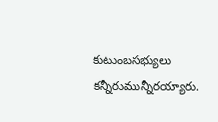కుటుంబసభ్యులు కన్నీరుమున్నీరయ్యారు.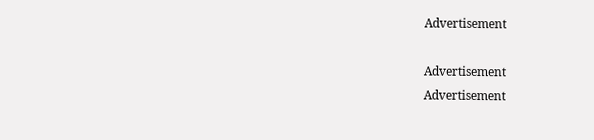Advertisement

Advertisement
Advertisement